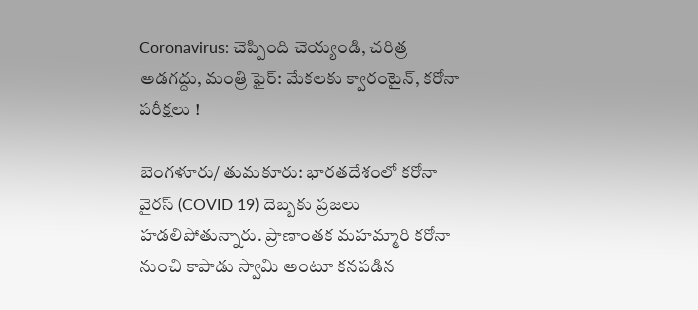Coronavirus: చెప్పింది చెయ్యండి, చరిత్ర అడగద్దు, మంత్రి ఫైర్: మేకలకు క్వారంటైన్, కరోనా పరీక్షలు !

బెంగళూరు/ తుమకూరు: భారతదేశంలో కరోనా వైరస్ (COVID 19) దెబ్బకు ప్రజలు హడలిపోతున్నారు. ప్రాణాంతక మహమ్మారి కరోనా నుంచి కాపాడు స్వామి అంటూ కనపడిన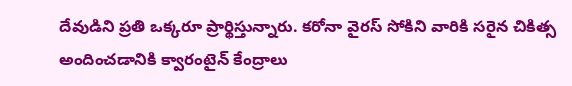దేవుడిని ప్రతి ఒక్కరూ ప్రార్థిస్తున్నారు. కరోనా వైరస్ సోకిని వారికి సరైన చికిత్స అందించడానికి క్వారంటైన్ కేంద్రాలు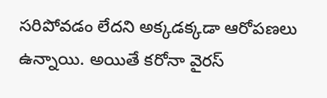సరిపోవడం లేదని అక్కడక్కడా ఆరోపణలు ఉన్నాయి. అయితే కరోనా వైరస్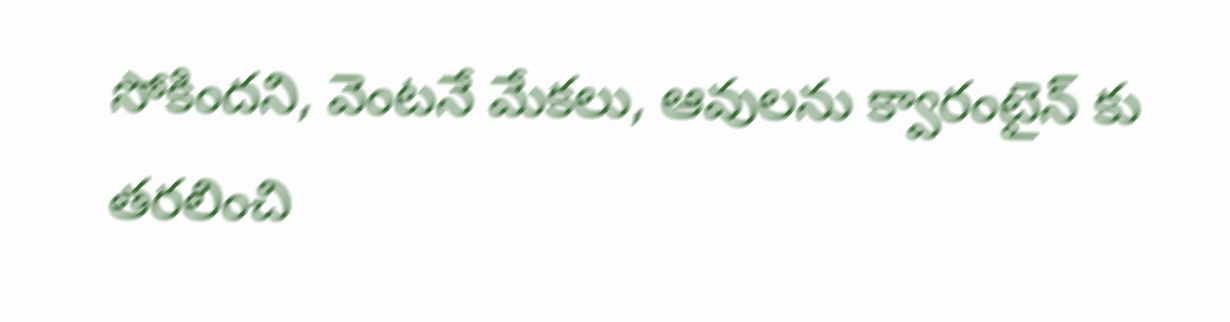సోకిందని, వెంటనే మేకలు, ఆవులను క్వారంటైన్ కు తరలించి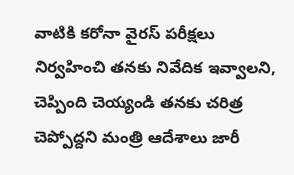వాటికి కరోనా వైరస్ పరీక్షలు నిర్వహించి తనకు నివేదిక ఇవ్వాలని, చెప్పింది చెయ్యండి తనకు చరిత్ర చెప్పోద్దని మంత్రి ఆదేశాలు జారీ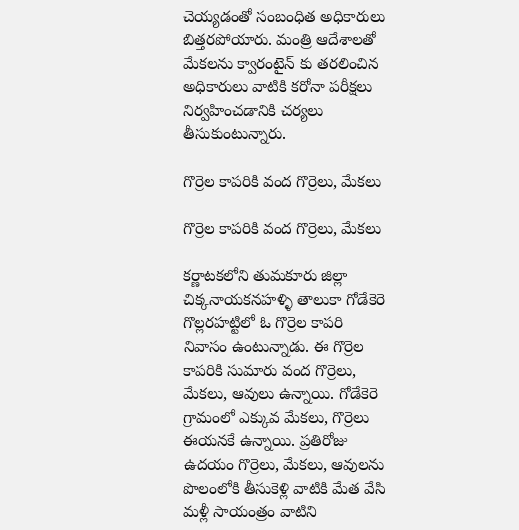చెయ్యడంతో సంబంధిత అధికారులు బిత్తరపోయారు. మంత్రి ఆదేశాలతో మేకలను క్వారంటైన్ కు తరలించిన అధికారులు వాటికి కరోనా పరీక్షలు నిర్వహించడానికి చర్యలు తీసుకుంటున్నారు.

గొర్రెల కాపరికి వంద గొర్రెలు, మేకలు

గొర్రెల కాపరికి వంద గొర్రెలు, మేకలు

కర్ణాటకలోని తుమకూరు జిల్లా చిక్కనాయకనహళ్ళి తాలుకా గోడేకెరె గొల్లరహట్టిలో ఓ గొర్రెల కాపరి నివాసం ఉంటున్నాడు. ఈ గొర్రెల కాపరికి సుమారు వంద గొర్రెలు, మేకలు, ఆవులు ఉన్నాయి. గోడేకెరె గ్రామంలో ఎక్కువ మేకలు, గొర్రెలు ఈయనకే ఉన్నాయి. ప్రతిరోజు ఉదయం గొర్రెలు, మేకలు, ఆవులను పొలంలోకి తీసుకెళ్లి వాటికి మేత వేసి మళ్లీ సాయంత్రం వాటిని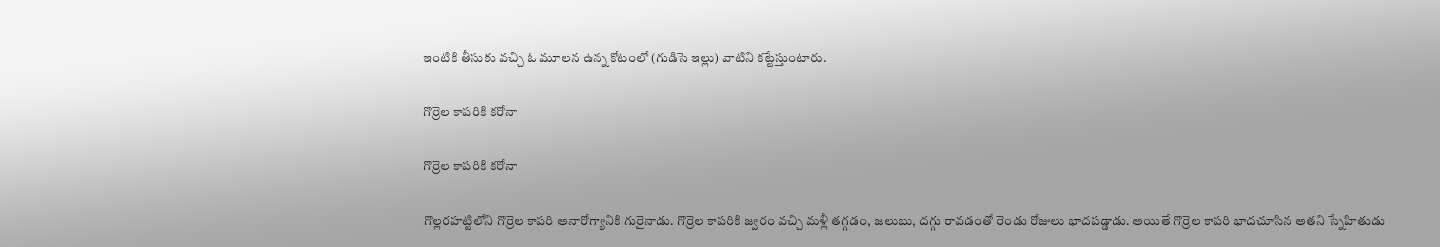ఇంటికి తీసుకు వచ్చి ఓ మూలన ఉన్న కోటంలో (గుడిసె ఇల్లు) వాటిని కట్టేస్తుంటారు.

గొర్రెల కాపరికి కరోనా

గొర్రెల కాపరికి కరోనా

గొల్లరహట్టిలోని గొర్రెల కాపరి అనారోగ్యానికి గురైనాడు. గొర్రెల కాపరికి జ్వరం వచ్చి మళ్లీ తగ్గడం, జలుబు, దగ్గు రావడంతో రెండు రోజులు భాదపడ్డాడు. అయితే గొర్రెల కాపరి భాదచూసిన అతని స్నేహితుడు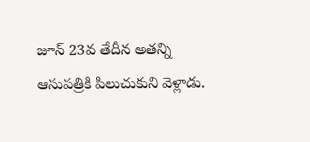జూన్ 23వ తేదీన అతన్ని ఆసుపత్రికి పిలుచుకుని వెళ్లాడు.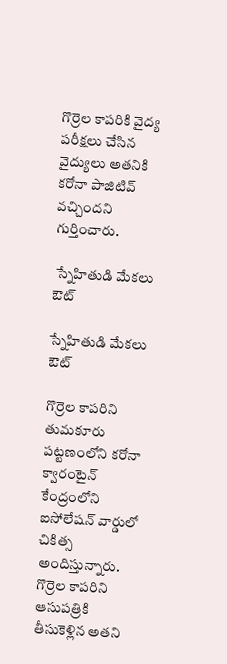గొర్రెల కాపరికి వైద్య పరీక్షలు చేసిన వైద్యులు అతనికి కరోనా పాజిటివ్ వచ్చిందని గుర్తించారు.

 స్నేహితుడి మేకలు ఔట్

స్నేహితుడి మేకలు ఔట్

గొర్రెల కాపరిని తుమకూరు పట్టణంలోని కరోనా క్వారంటైన్ కేంద్రంలోని ఐసోలేషన్ వార్డులో చికిత్స అందిస్తున్నారు. గొర్రెల కాపరిని ఆసుపత్రికి తీసుకెళ్లిన అతని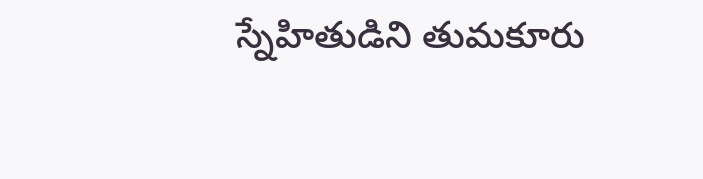స్నేహితుడిని తుమకూరు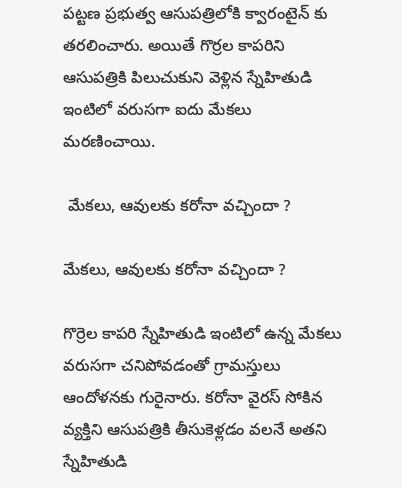పట్టణ ప్రభుత్వ ఆసుపత్రిలోకి క్వారంటైన్ కు తరలించారు. అయితే గొర్రల కాపరిని ఆసుపత్రికి పిలుచుకుని వెళ్లిన స్నేహితుడి ఇంటిలో వరుసగా ఐదు మేకలు మరణించాయి.

 మేకలు, ఆవులకు కరోనా వచ్చిందా ?

మేకలు, ఆవులకు కరోనా వచ్చిందా ?

గొర్రెల కాపరి స్నేహితుడి ఇంటిలో ఉన్న మేకలు వరుసగా చనిపోవడంతో గ్రామస్తులు ఆందోళనకు గురైనారు. కరోనా వైరస్ సోకిన వ్యక్తిని ఆసుపత్రికి తీసుకెళ్లడం వలనే అతని స్నేహితుడి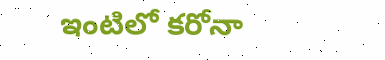ఇంటిలో కరోనా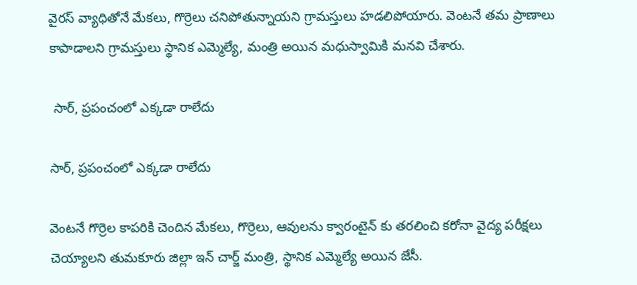వైరస్ వ్యాధితోనే మేకలు, గొర్రెలు చనిపోతున్నాయని గ్రామస్తులు హడలిపోయారు. వెంటనే తమ ప్రాణాలు కాపాడాలని గ్రామస్తులు స్థానిక ఎమ్మెల్యే, మంత్రి అయిన మధుస్వామికి మనవి చేశారు.

 సార్, ప్రపంచంలో ఎక్కడా రాలేదు

సార్, ప్రపంచంలో ఎక్కడా రాలేదు

వెంటనే గొర్రెల కాపరికి చెందిన మేకలు, గొర్రెలు, ఆవులను క్వారంటైన్ కు తరలించి కరోనా వైద్య పరీక్షలు చెయ్యాలని తుమకూరు జిల్లా ఇన్ చార్జ్ మంత్రి, స్థానిక ఎమ్మెల్యే అయిన జేసీ.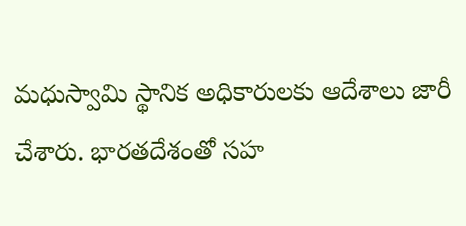మధుస్వామి స్థానిక అధికారులకు ఆదేశాలు జారీ చేశారు. భారతదేశంతో సహ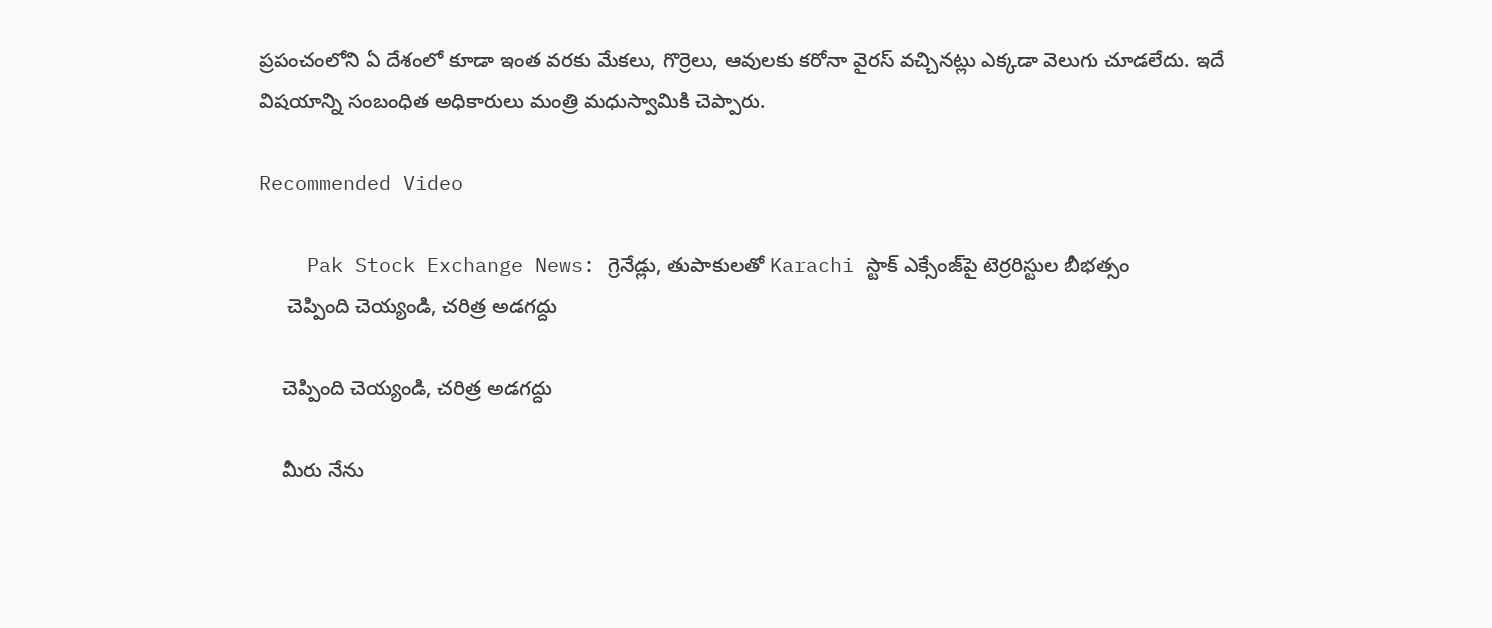ప్రపంచంలోని ఏ దేశంలో కూడా ఇంత వరకు మేకలు, గొర్రెలు, ఆవులకు కరోనా వైరస్ వచ్చినట్లు ఎక్కడా వెలుగు చూడలేదు. ఇదే విషయాన్ని సంబంధిత అధికారులు మంత్రి మధుస్వామికి చెప్పారు.

Recommended Video

    Pak Stock Exchange News: గ్రెనేడ్లు, తుపాకులతో Karachi స్టాక్ ఎక్సేంజ్‌పై టెర్రరిస్టుల బీభత్సం
     చెప్పింది చెయ్యండి, చరిత్ర అడగద్దు

    చెప్పింది చెయ్యండి, చరిత్ర అడగద్దు

    మీరు నేను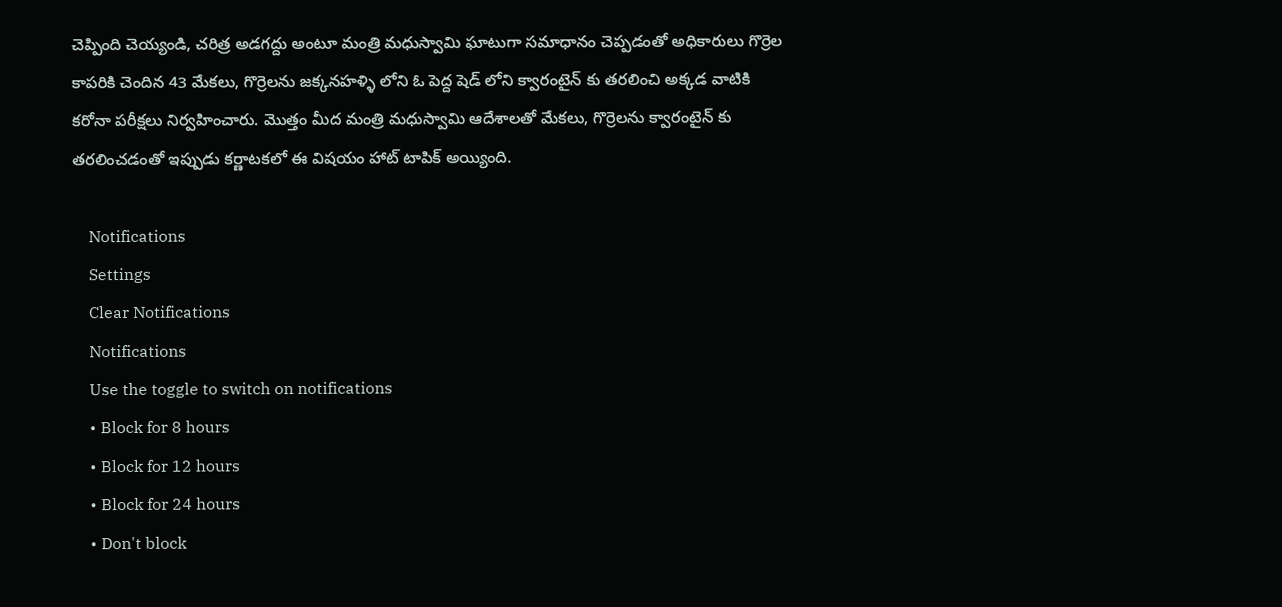చెప్పింది చెయ్యండి, చరిత్ర అడగద్దు అంటూ మంత్రి మధుస్వామి ఘాటుగా సమాధానం చెప్పడంతో అధికారులు గొర్రెల కాపరికి చెందిన 43 మేకలు, గొర్రెలను జక్కనహళ్ళి లోని ఓ పెద్ద షెడ్ లోని క్వారంటైన్ కు తరలించి అక్కడ వాటికి కరోనా పరీక్షలు నిర్వహించారు. మొత్తం మీద మంత్రి మధుస్వామి ఆదేశాలతో మేకలు, గొర్రెలను క్వారంటైన్ కు తరలించడంతో ఇప్పుడు కర్ణాటకలో ఈ విషయం హాట్ టాపిక్ అయ్యింది.

    Notifications
    Settings
    Clear Notifications
    Notifications
    Use the toggle to switch on notifications
    • Block for 8 hours
    • Block for 12 hours
    • Block for 24 hours
    • Don't block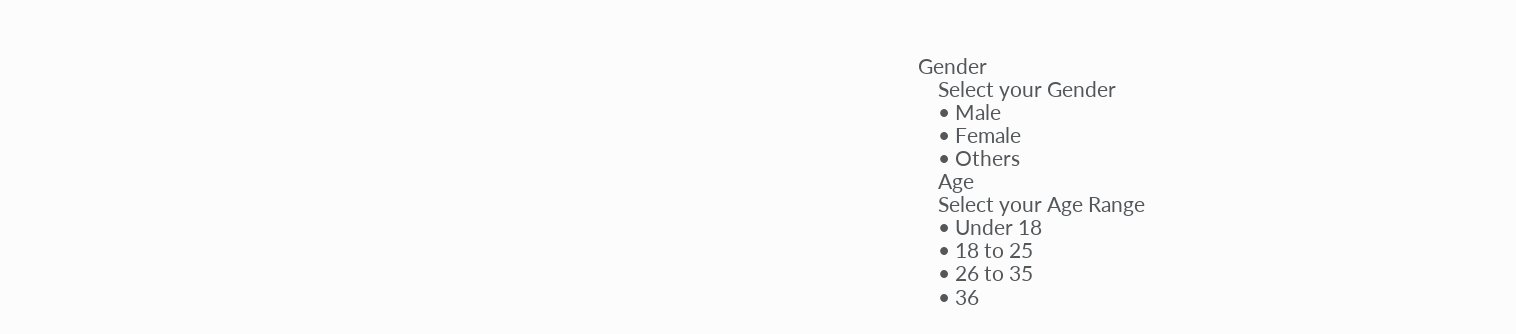Gender
    Select your Gender
    • Male
    • Female
    • Others
    Age
    Select your Age Range
    • Under 18
    • 18 to 25
    • 26 to 35
    • 36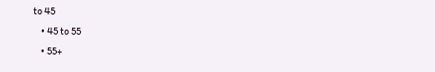to 45
    • 45 to 55
    • 55+